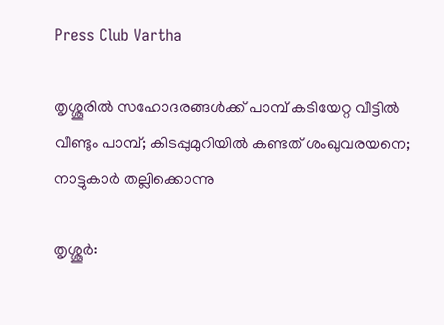Press Club Vartha

തൃശ്ശൂരില്‍ സഹോദരങ്ങള്‍ക്ക് പാമ്പ് കടിയേറ്റ വീട്ടില്‍ വീണ്ടും പാമ്പ്; കിടപ്പുമുറിയില്‍ കണ്ടത് ശംഖുവരയനെ; നാട്ടുകാര്‍ തല്ലിക്കൊന്നു

തൃശ്ശൂര്‍: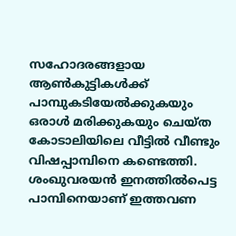സഹോദരങ്ങളായ ആണ്‍കുട്ടികള്‍ക്ക് പാമ്പുകടിയേല്‍ക്കുകയും ഒരാള്‍ മരിക്കുകയും ചെയ്ത കോടാലിയിലെ വീട്ടില്‍ വീണ്ടും വിഷപ്പാമ്പിനെ കണ്ടെത്തി. ശംഖുവരയന്‍ ഇനത്തില്‍പെട്ട പാമ്പിനെയാണ് ഇത്തവണ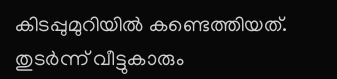കിടപ്പുമുറിയില്‍ കണ്ടെത്തിയത്. തുടര്‍ന്ന് വീട്ടുകാരും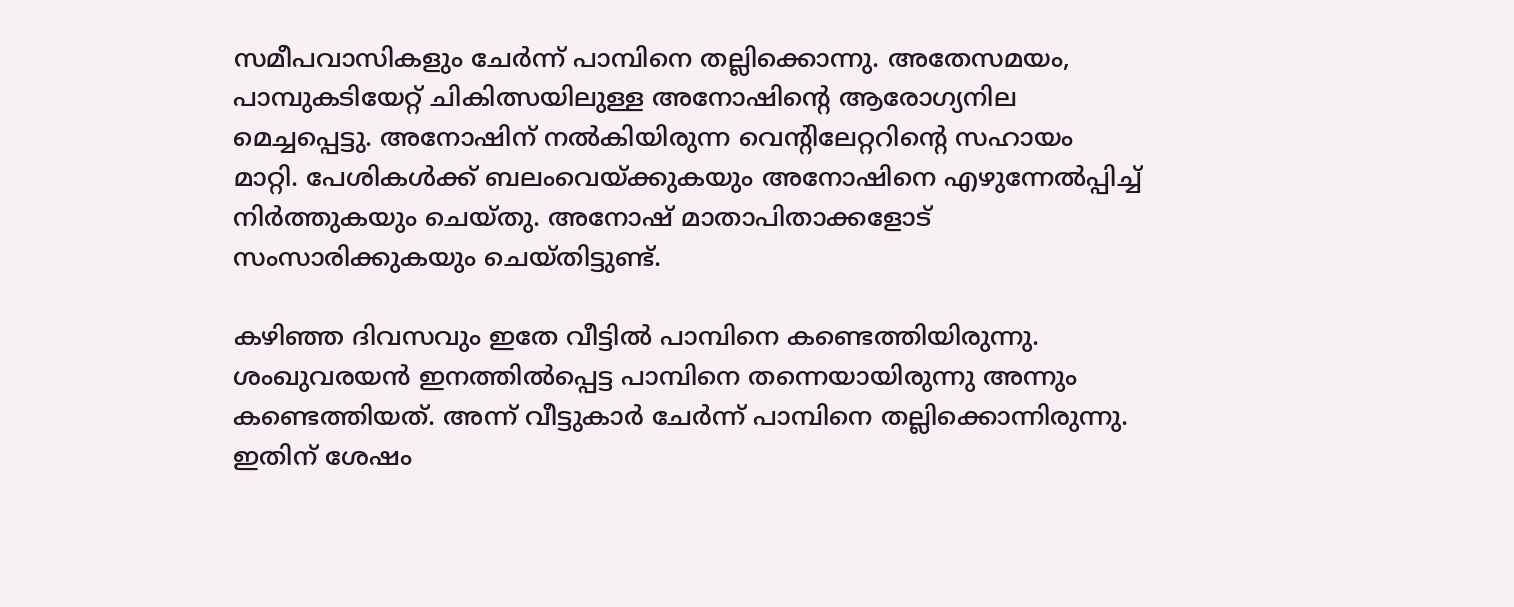സമീപവാസികളും ചേര്‍ന്ന് പാമ്പിനെ തല്ലിക്കൊന്നു. അതേസമയം, പാമ്പുകടിയേറ്റ് ചികിത്സയിലുള്ള അനോഷിന്റെ ആരോഗ്യനില മെച്ചപ്പെട്ടു. അനോഷിന് നല്‍കിയിരുന്ന വെന്റിലേറ്ററിന്റെ സഹായം മാറ്റി. പേശികള്‍ക്ക് ബലംവെയ്ക്കുകയും അനോഷിനെ എഴുന്നേല്‍പ്പിച്ച് നിര്‍ത്തുകയും ചെയ്തു. അനോഷ് മാതാപിതാക്കളോട് സംസാരിക്കുകയും ചെയ്തിട്ടുണ്ട്.

കഴിഞ്ഞ ദിവസവും ഇതേ വീട്ടില്‍ പാമ്പിനെ കണ്ടെത്തിയിരുന്നു. ശംഖുവരയന്‍ ഇനത്തില്‍പ്പെട്ട പാമ്പിനെ തന്നെയായിരുന്നു അന്നും കണ്ടെത്തിയത്. അന്ന് വീട്ടുകാര്‍ ചേര്‍ന്ന് പാമ്പിനെ തല്ലിക്കൊന്നിരുന്നു. ഇതിന് ശേഷം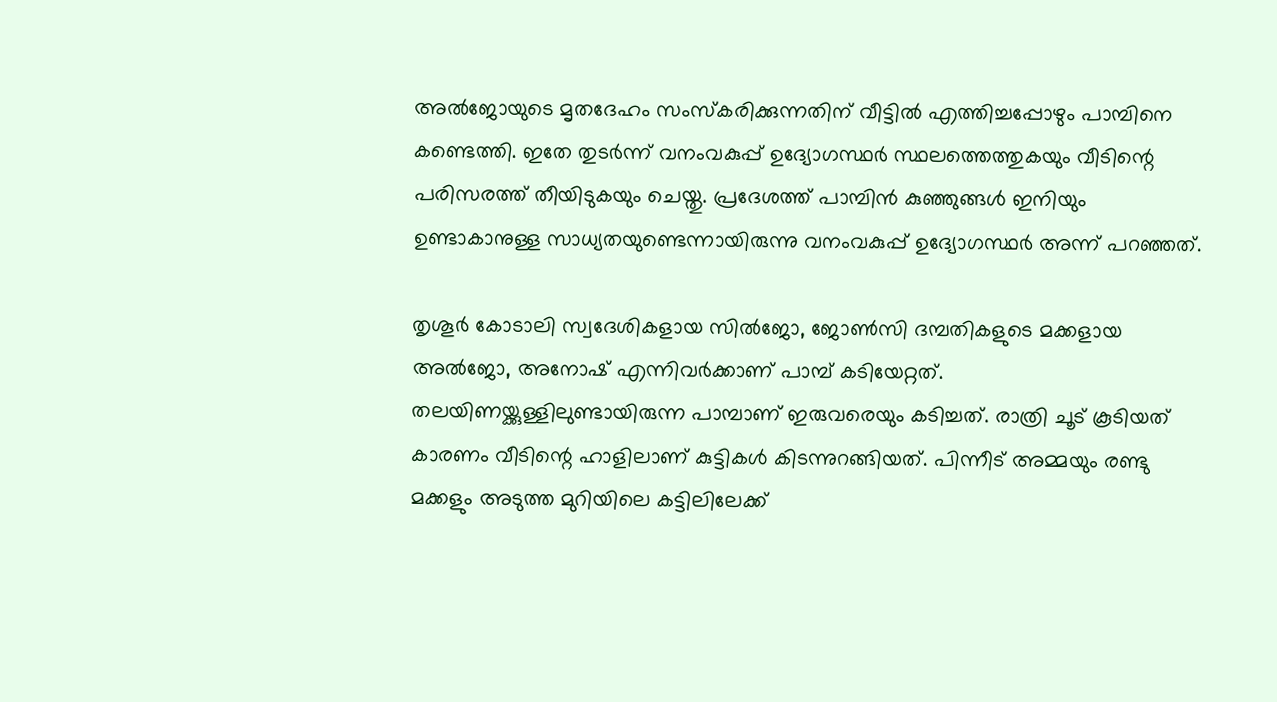അല്‍ജോയുടെ മൃതദേഹം സംസ്‌കരിക്കുന്നതിന് വീട്ടില്‍ എത്തിച്ചപ്പോഴും പാമ്പിനെ കണ്ടെത്തി. ഇതേ തുടര്‍ന്ന് വനംവകുപ്പ് ഉദ്യോഗസ്ഥര്‍ സ്ഥലത്തെത്തുകയും വീടിന്റെ പരിസരത്ത് തീയിടുകയും ചെയ്തു. പ്രദേശത്ത് പാമ്പിന്‍ കുഞ്ഞുങ്ങള്‍ ഇനിയും ഉണ്ടാകാനുള്ള സാധ്യതയുണ്ടെന്നായിരുന്നു വനംവകുപ്പ് ഉദ്യോഗസ്ഥര്‍ അന്ന് പറഞ്ഞത്.

തൃശൂര്‍ കോടാലി സ്വദേശികളായ സില്‍ജോ, ജോണ്‍സി ദമ്പതികളുടെ മക്കളായ അല്‍ജോ, അനോഷ് എന്നിവര്‍ക്കാണ് പാമ്പ് കടിയേറ്റത്. തലയിണയ്ക്കുള്ളിലുണ്ടായിരുന്ന പാമ്പാണ് ഇരുവരെയും കടിച്ചത്. രാത്രി ചൂട് കൂടിയത് കാരണം വീടിന്റെ ഹാളിലാണ് കുട്ടികള്‍ കിടന്നുറങ്ങിയത്. പിന്നീട് അമ്മയും രണ്ടു മക്കളും അടുത്ത മുറിയിലെ കട്ടിലിലേക്ക്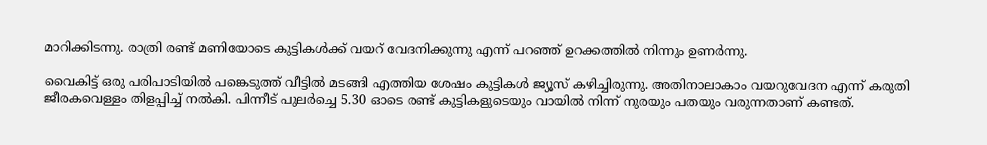മാറിക്കിടന്നു. രാത്രി രണ്ട് മണിയോടെ കുട്ടികള്‍ക്ക് വയറ് വേദനിക്കുന്നു എന്ന് പറഞ്ഞ് ഉറക്കത്തില്‍ നിന്നും ഉണര്‍ന്നു.

വൈകിട്ട് ഒരു പരിപാടിയില്‍ പങ്കെടുത്ത് വീട്ടില്‍ മടങ്ങി എത്തിയ ശേഷം കുട്ടികള്‍ ജ്യൂസ് കഴിച്ചിരുന്നു. അതിനാലാകാം വയറുവേദന എന്ന് കരുതി ജീരകവെള്ളം തിളപ്പിച്ച് നല്‍കി. പിന്നീട് പുലര്‍ച്ചെ 5.30 ഓടെ രണ്ട് കുട്ടികളുടെയും വായില്‍ നിന്ന് നുരയും പതയും വരുന്നതാണ് കണ്ടത്.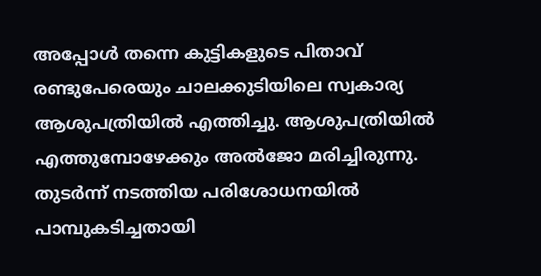അപ്പോള്‍ തന്നെ കുട്ടികളുടെ പിതാവ് രണ്ടുപേരെയും ചാലക്കുടിയിലെ സ്വകാര്യ ആശുപത്രിയില്‍ എത്തിച്ചു. ആശുപത്രിയില്‍ എത്തുമ്പോഴേക്കും അല്‍ജോ മരിച്ചിരുന്നു. തുടര്‍ന്ന് നടത്തിയ പരിശോധനയില്‍ പാമ്പുകടിച്ചതായി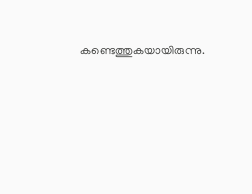കണ്ടെത്തുകയായിരുന്നു.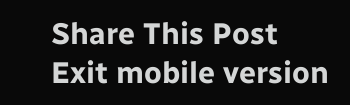Share This Post
Exit mobile version